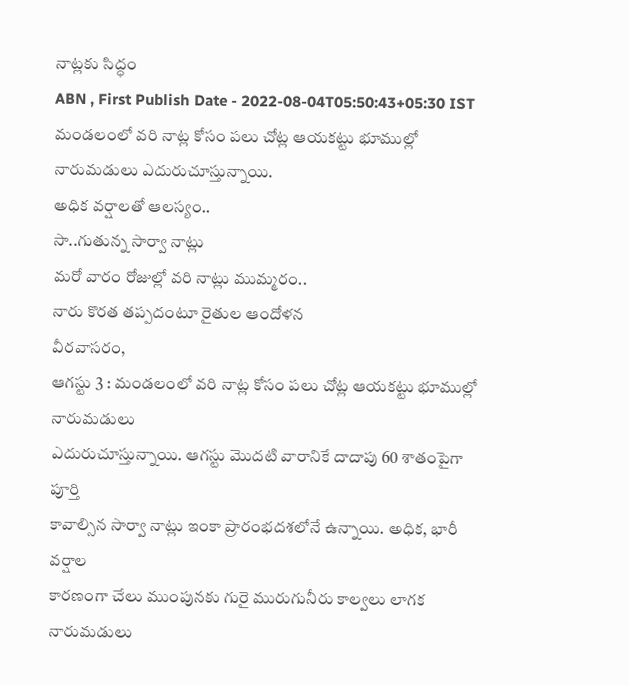నాట్లకు సిద్ధం
ABN , First Publish Date - 2022-08-04T05:50:43+05:30 IST
మండలంలో వరి నాట్ల కోసం పలు చోట్ల ఆయకట్టు భూముల్లో నారుమడులు ఎదురుచూస్తున్నాయి.
అధిక వర్షాలతో ఆలస్యం..
సా..గుతున్న సార్వా నాట్లు
మరో వారం రోజుల్లో వరి నాట్లు ముమ్మరం..
నారు కొరత తప్పదంటూ రైతుల ఆందోళన
వీరవాసరం,
ఆగస్టు 3 : మండలంలో వరి నాట్ల కోసం పలు చోట్ల ఆయకట్టు భూముల్లో నారుమడులు
ఎదురుచూస్తున్నాయి. ఆగస్టు మొదటి వారానికే దాదాపు 60 శాతంపైగా పూర్తి
కావాల్సిన సార్వా నాట్లు ఇంకా ప్రారంభదశలోనే ఉన్నాయి. అధిక, భారీ వర్షాల
కారణంగా చేలు ముంపునకు గురై మురుగునీరు కాల్వలు లాగక నారుమడులు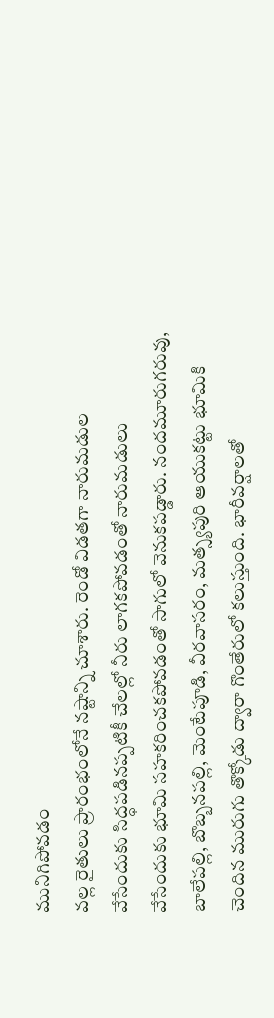మునిగిపోవడం
వల్ల రైతులు ప్రారంభంలోనే నష్టాన్ని చూశారు. రెండో విడతగా నారుమడుల
వేసేందుకు సిద్ధపడినప్పటికీ చేలల్లో నీరు లాగకపోవడంతో నారుమడులు
వేసేందుకు భూమి సహకరించకపోవడంతో సాగులో వెనుకపడ్డారు. నందమూరుగరువు,
బాలేపల్లి, బొబ్బనపల్లి, మెంటేపూడి, వీరవాసరం, మత్స్యపురి ఆయుకట్టు భూమికి
చెందిన మురుగు తొక్కోడు ద్వారా గొంతేరులో కలుస్తుంది. భారీవర్షాలతో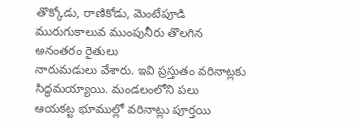తొక్కోడు, రాణికోడు, మెంటేపూడి మురుగుకాలువ ముంపునీరు తొలగిన అనంతరం రైతులు
నారుమడులు వేశారు. ఇవి ప్రస్తుతం వరినాట్లకు సిద్ధమయ్యాయి. మండలంలోని పలు
ఆయకట్ట భూముల్లో వరినాట్లు పూర్తయి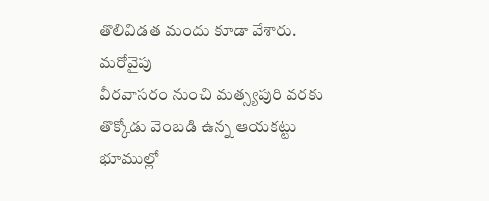తొలివిడత మందు కూడా వేశారు. మరోవైపు
వీరవాసరం నుంచి మత్స్యపురి వరకు తొక్కోడు వెంబడి ఉన్న ఆయకట్టు భూముల్లో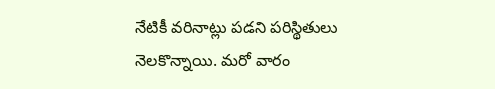నేటికీ వరినాట్లు పడని పరిస్థితులు నెలకొన్నాయి. మరో వారం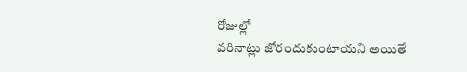రోజుల్లో
వరినాట్లు జోరందుకుంటాయని అయితే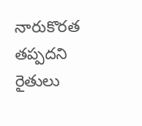నారుకొరత తప్పదని రైతులు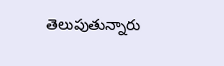తెలుపుతున్నారు